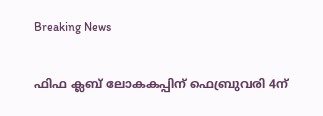Breaking News

ഫിഫ ക്ലബ് ലോകകപ്പിന് ഫെബ്രുവരി 4ന്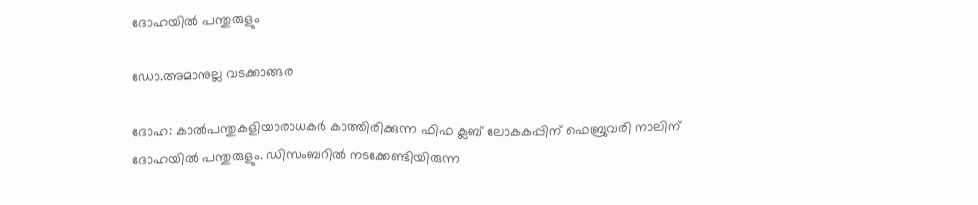ദോഹയില്‍ പന്തുരുളും

ഡോ.അമാനുല്ല വടക്കാങ്ങര

ദോഹ: കാല്‍പന്തുകളിയാരാധകര്‍ കാത്തിരിക്കുന്ന ഫിഫ ക്ലബ് ലോകകപ്പിന് ഫെബ്രുവരി നാലിന് ദോഹയില്‍ പന്തുരുളും. ഡിസംബറില്‍ നടക്കേണ്ടിയിരുന്ന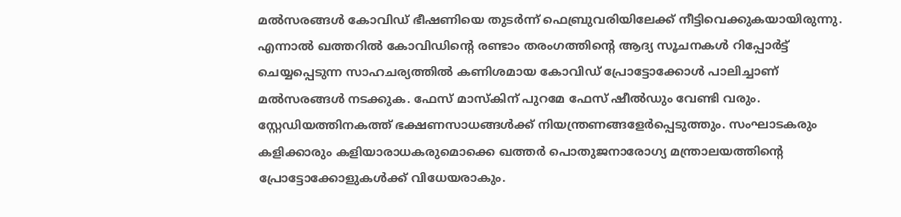മല്‍സരങ്ങള്‍ കോവിഡ് ഭീഷണിയെ തുടര്‍ന്ന് ഫെബ്രുവരിയിലേക്ക് നീട്ടിവെക്കുകയായിരുന്നു. എന്നാല്‍ ഖത്തറില്‍ കോവിഡിന്റെ രണ്ടാം തരംഗത്തിന്റെ ആദ്യ സൂചനകള്‍ റിപ്പോര്‍ട്ട് ചെയ്യപ്പെടുന്ന സാഹചര്യത്തില്‍ കണിശമായ കോവിഡ് പ്രോട്ടോക്കോള്‍ പാലിച്ചാണ് മല്‍സരങ്ങള്‍ നടക്കുക. ഫേസ് മാസ്‌കിന് പുറമേ ഫേസ് ഷീല്‍ഡും വേണ്ടി വരും. സ്റ്റേഡിയത്തിനകത്ത് ഭക്ഷണസാധങ്ങള്‍ക്ക് നിയന്ത്രണങ്ങളേര്‍പ്പെടുത്തും. സംഘാടകരും കളിക്കാരും കളിയാരാധകരുമൊക്കെ ഖത്തര്‍ പൊതുജനാരോഗ്യ മന്ത്രാലയത്തിന്റെ പ്രോട്ടോക്കോളുകള്‍ക്ക് വിധേയരാകും.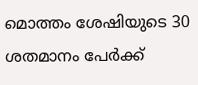മൊത്തം ശേഷിയുടെ 30 ശതമാനം പേര്‍ക്ക്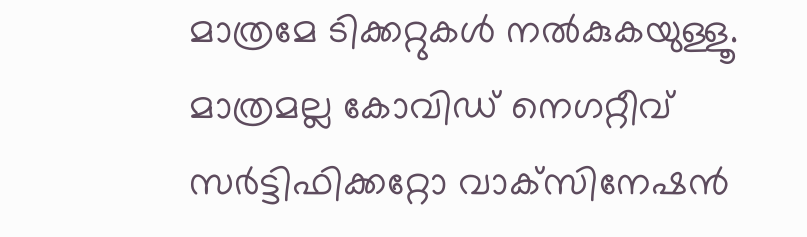മാത്രമേ ടിക്കറ്റുകള്‍ നല്‍കുകയുള്ളൂ. മാത്രമല്ല കോവിഡ് നെഗറ്റീവ് സര്‍ട്ടിഫിക്കറ്റോ വാക്‌സിനേഷന്‍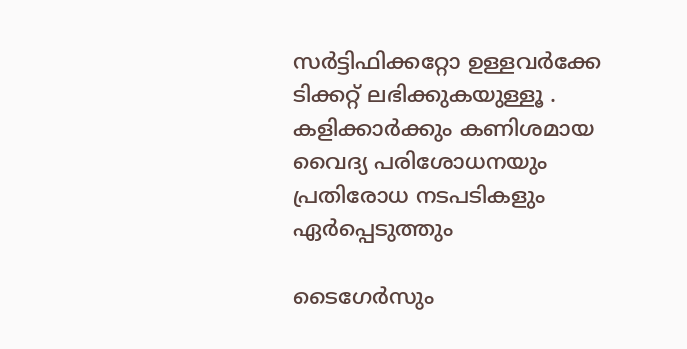സര്‍ട്ടിഫിക്കറ്റോ ഉള്ളവര്‍ക്കേ ടിക്കറ്റ് ലഭിക്കുകയുള്ളൂ . കളിക്കാര്‍ക്കും കണിശമായ വൈദ്യ പരിശോധനയും പ്രതിരോധ നടപടികളും ഏര്‍പ്പെടുത്തും

ടൈഗേര്‍സും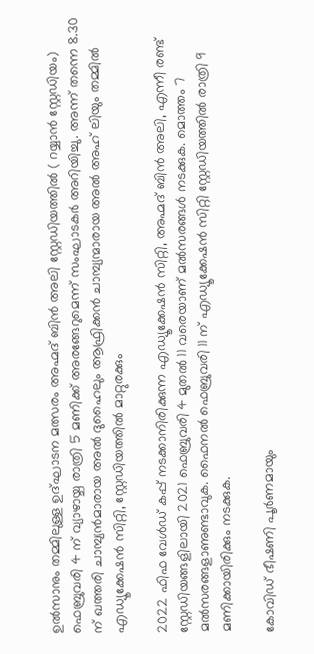ഉല്‍സാനും തമ്മിലുള്ള ഉദ്ഘാടന മത്സരം അഹ്മദ് ബിന്‍ അലി സ്റ്റേഡിയത്തില്‍ ( റയ്യാന്‍ സ്റ്റേഡിയം) ഫെബ്രുവരി 4 ന് വ്യാഴായ്ച രാത്രി 5 മണിക്ക് അരങ്ങേറുമെന്ന് സംഘാടകര്‍ അറിയിച്ചു. അന്ന് തന്നെ 8.30 ന് ഖത്തരി ചാമ്പ്യന്‍മാരായ അല്‍ ദുഹൈലും ആഫ്രിക്കന്‍ ചാമ്പ്യന്മാരായ അല്‍ അഹ് ലിയും തമ്മില്‍ എഡ്യൂക്കേഷന്‍ സിറ്റി, സ്റ്റേഡിയത്തില്‍ മാറ്റുരക്കും

2022 ഫിഫ വേള്‍ഡ് കപ്പ് നടക്കാനിരിക്കുന്ന എഡ്യൂക്കേഷന്‍ സിറ്റി, അഹ്മദ് ബിന്‍ അലി, എന്നീ രണ്ട് സ്റ്റേഡിയങ്ങളിലായി 2021 ഫെബ്രുവരി 4 മുതല്‍ 11 വരെയാണ് മല്‍സരങ്ങള്‍ നടക്കുക. മൊത്തം 7 മല്‍സരങ്ങളാണുണ്ടാവുക. ഫൈനല്‍ ഫെബ്രുവരി 11 ന് എഡ്യൂക്കേഷന്‍ സിറ്റി സ്റ്റേഡിയത്തില്‍ രാത്രി 9 മണിക്കായിരിക്കും നടക്കുക.

കോവിഡ് ഭീഷണി പൂര്‍ണമായും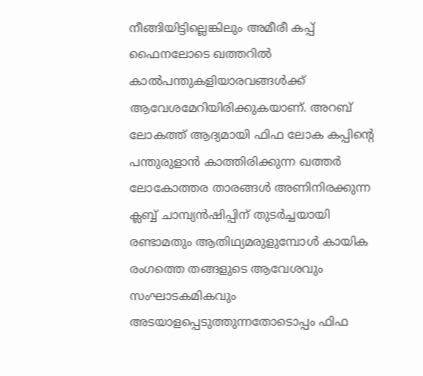നീങ്ങിയിട്ടില്ലെങ്കിലും അമീരീ കപ്പ് ഫൈനലോടെ ഖത്തറില്‍ കാല്‍പന്തുകളിയാരവങ്ങള്‍ക്ക് ആവേശമേറിയിരിക്കുകയാണ്. അറബ് ലോകത്ത് ആദ്യമായി ഫിഫ ലോക കപ്പിന്റെ പന്തുരുളാന്‍ കാത്തിരിക്കുന്ന ഖത്തര്‍ ലോകോത്തര താരങ്ങള്‍ അണിനിരക്കുന്ന ക്ലബ്ബ് ചാമ്പ്യന്‍ഷിപ്പിന് തുടര്‍ച്ചയായി രണ്ടാമതും ആതിഥ്യമരുളുമ്പോള്‍ കായിക രംഗത്തെ തങ്ങളുടെ ആവേശവും സംഘാടകമികവും അടയാളപ്പെടുത്തുന്നതോടൊപ്പം ഫിഫ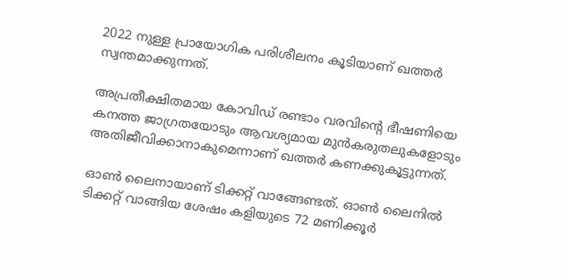2022 നുള്ള പ്രായോഗിക പരിശീലനം കൂടിയാണ് ഖത്തര്‍ സ്വന്തമാക്കുന്നത്.

അപ്രതീക്ഷിതമായ കോവിഡ് രണ്ടാം വരവിന്റെ ഭീഷണിയെ കനത്ത ജാഗ്രതയോടും ആവശ്യമായ മുന്‍കരുതലുകളോടും അതിജീവിക്കാനാകുമെന്നാണ് ഖത്തര്‍ കണക്കുകൂട്ടുന്നത്.

ഓണ്‍ ലൈനായാണ് ടിക്കറ്റ് വാങ്ങേണ്ടത്. ഓണ്‍ ലൈനില്‍ ടിക്കറ്റ് വാങ്ങിയ ശേഷം കളിയുടെ 72 മണിക്കൂര്‍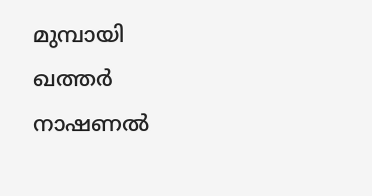മുമ്പായി ഖത്തര്‍ നാഷണല്‍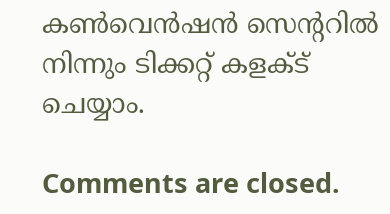കണ്‍വെന്‍ഷന്‍ സെന്ററില്‍ നിന്നും ടിക്കറ്റ് കളക്ട് ചെയ്യാം.

Comments are closed.